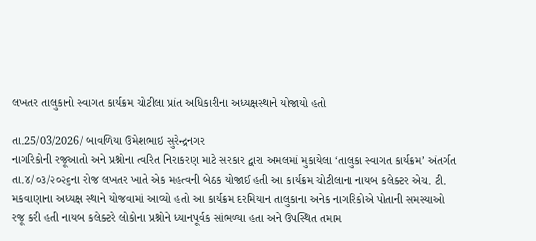લખતર તાલુકાનો સ્વાગત કાર્યક્રમ ચોટીલા પ્રાંત અધિકારીના અધ્યક્ષસ્થાને યોજાયો હતો

તા.25/03/2026/ બાવળિયા ઉમેશભાઇ સુરેન્દ્રનગર
નાગરિકોની રજૂઆતો અને પ્રશ્નોના ત્વરિત નિરાકરણ માટે સરકાર દ્વારા અમલમાં મુકાયેલા ‘તાલુકા સ્વાગત કાર્યક્રમ’ અંતર્ગત તા.૪/૦૩/૨૦૨૬ના રોજ લખતર ખાતે એક મહત્વની બેઠક યોજાઈ હતી આ કાર્યક્રમ ચોટીલાના નાયબ કલેક્ટર એચ. ટી. મકવાણાના અધ્યક્ષ સ્થાને યોજવામાં આવ્યો હતો આ કાર્યક્રમ દરમિયાન તાલુકાના અનેક નાગરિકોએ પોતાની સમસ્યાઓ રજૂ કરી હતી નાયબ કલેક્ટરે લોકોના પ્રશ્નોને ધ્યાનપૂર્વક સાંભળ્યા હતા અને ઉપસ્થિત તમામ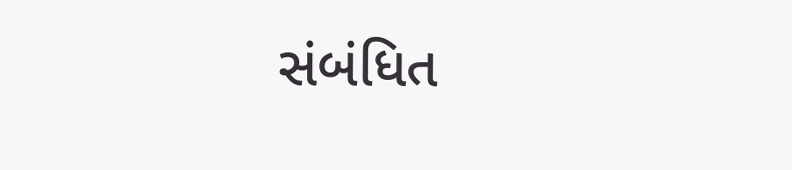સંબંધિત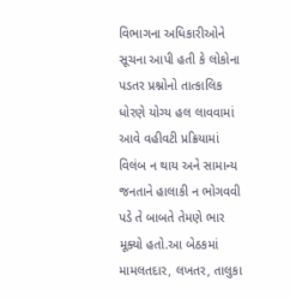વિભાગના અધિકારીઓને સૂચના આપી હતી કે લોકોના પડતર પ્રશ્નોનો તાત્કાલિક ધોરણે યોગ્ય હલ લાવવામાં આવે વહીવટી પ્રક્રિયામાં વિલંબ ન થાય અને સામાન્ય જનતાને હાલાકી ન ભોગવવી પડે તે બાબતે તેમણે ભાર મૂક્યો હતો.આ બેઠકમાં મામલતદાર, લખતર, તાલુકા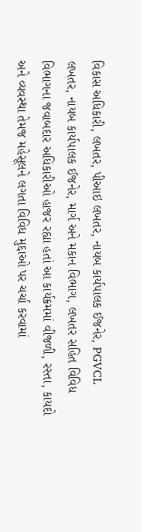વિકાસ અધિકારી, લખતર, પીઆઇ લખતર, નાયબ કાર્યપાલક ઈજનેર, PGVCL લખતર, નાયબ કાર્યપાલક ઈજનેર, માર્ગ અને મકાન વિભાગ, લખતર સહિત વિવિધ વિભાગના જવાબદાર અધિકારીઓ હાજર રહ્યા હતાં આ કાર્યક્રમમાં વીજળી, રસ્તા, કાયદો અને વ્યવસ્થા તેમજ મહેસૂલને લગતા વિવિધ મુદ્દાઓ પર ચર્ચા કરવામાં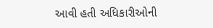આવી હતી અધિકારીઓની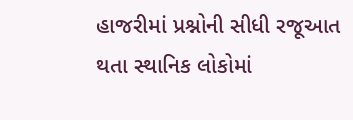હાજરીમાં પ્રશ્નોની સીધી રજૂઆત થતા સ્થાનિક લોકોમાં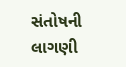સંતોષની લાગણી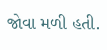જોવા મળી હતી.